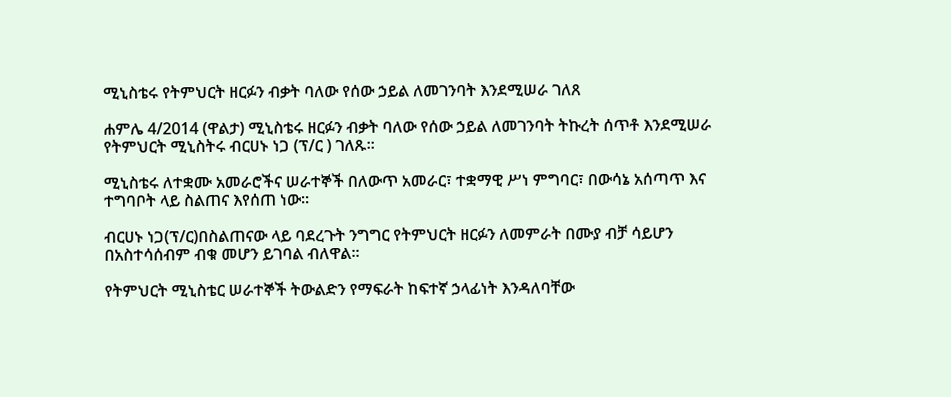ሚኒስቴሩ የትምህርት ዘርፉን ብቃት ባለው የሰው ኃይል ለመገንባት እንደሚሠራ ገለጸ

ሐምሌ 4/2014 (ዋልታ) ሚኒስቴሩ ዘርፉን ብቃት ባለው የሰው ኃይል ለመገንባት ትኩረት ሰጥቶ እንደሚሠራ የትምህርት ሚኒስትሩ ብርሀኑ ነጋ (ፕ/ር ) ገለጹ።

ሚኒስቴሩ ለተቋሙ አመራሮችና ሠራተኞች በለውጥ አመራር፣ ተቋማዊ ሥነ ምግባር፣ በውሳኔ አሰጣጥ እና ተግባቦት ላይ ስልጠና እየሰጠ ነው፡፡

ብርሀኑ ነጋ(ፕ/ር)በስልጠናው ላይ ባደረጉት ንግግር የትምህርት ዘርፉን ለመምራት በሙያ ብቻ ሳይሆን በአስተሳሰብም ብቁ መሆን ይገባል ብለዋል፡፡

የትምህርት ሚኒስቴር ሠራተኞች ትውልድን የማፍራት ከፍተኛ ኃላፊነት እንዳለባቸው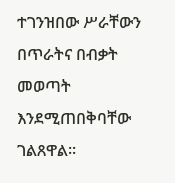ተገንዝበው ሥራቸውን በጥራትና በብቃት መወጣት እንደሚጠበቅባቸው ገልጸዋል፡፡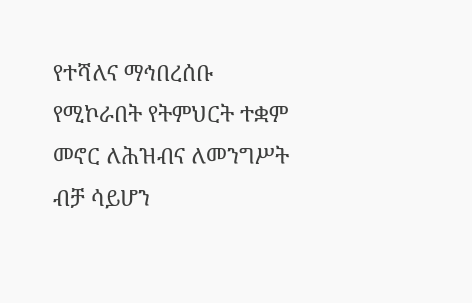የተሻለና ማኅበረሰቡ የሚኮራበት የትምህርት ተቋም መኖር ለሕዝብና ለመንግሥት ብቻ ሳይሆን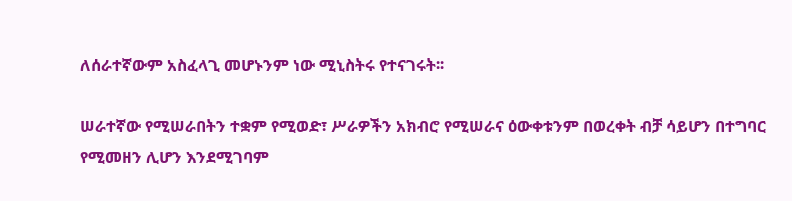ለሰራተኛውም አስፈላጊ መሆኑንም ነው ሚኒስትሩ የተናገሩት፡፡

ሠራተኛው የሚሠራበትን ተቋም የሚወድ፣ ሥራዎችን አክብሮ የሚሠራና ዕውቀቱንም በወረቀት ብቻ ሳይሆን በተግባር የሚመዘን ሊሆን እንደሚገባም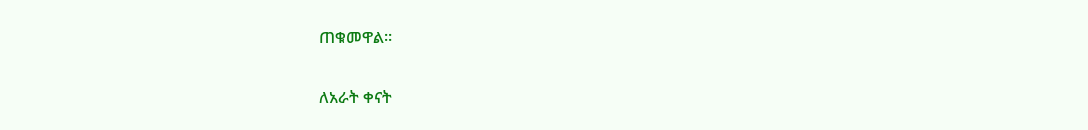ጠቁመዋል።

ለአራት ቀናት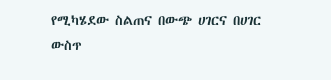የሚካሄደው ስልጠና በውጭ ሀገርና በሀገር ውስጥ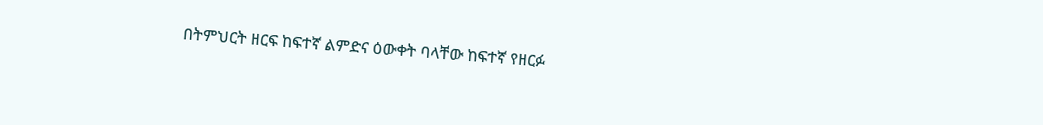በትምህርት ዘርፍ ከፍተኛ ልምድና ዕውቀት ባላቸው ከፍተኛ የዘርፉ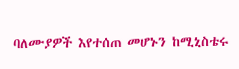ባለሙያዎች እየተሰጠ መሆኑን ከሚኒስቴሩ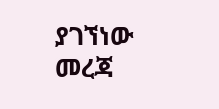ያገኘነው መረጃ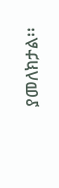ያመለክታል፡፡